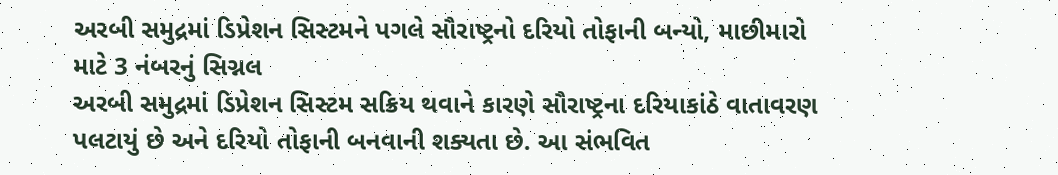અરબી સમુદ્રમાં ડિપ્રેશન સિસ્ટમને પગલે સૌરાષ્ટ્રનો દરિયો તોફાની બન્યો, માછીમારો માટે 3 નંબરનું સિગ્નલ
અરબી સમુદ્રમાં ડિપ્રેશન સિસ્ટમ સક્રિય થવાને કારણે સૌરાષ્ટ્રના દરિયાકાંઠે વાતાવરણ પલટાયું છે અને દરિયો તોફાની બનવાની શક્યતા છે. આ સંભવિત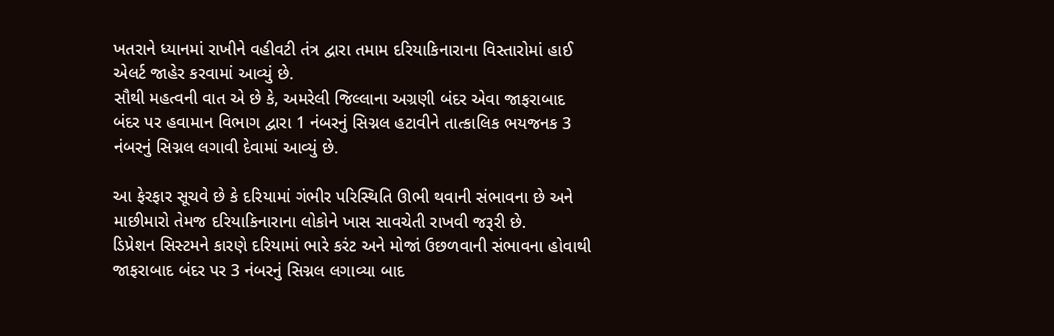ખતરાને ધ્યાનમાં રાખીને વહીવટી તંત્ર દ્વારા તમામ દરિયાકિનારાના વિસ્તારોમાં હાઈ એલર્ટ જાહેર કરવામાં આવ્યું છે.
સૌથી મહત્વની વાત એ છે કે, અમરેલી જિલ્લાના અગ્રણી બંદર એવા જાફરાબાદ બંદર પર હવામાન વિભાગ દ્વારા 1 નંબરનું સિગ્નલ હટાવીને તાત્કાલિક ભયજનક 3 નંબરનું સિગ્નલ લગાવી દેવામાં આવ્યું છે.

આ ફેરફાર સૂચવે છે કે દરિયામાં ગંભીર પરિસ્થિતિ ઊભી થવાની સંભાવના છે અને માછીમારો તેમજ દરિયાકિનારાના લોકોને ખાસ સાવચેતી રાખવી જરૂરી છે.
ડિપ્રેશન સિસ્ટમને કારણે દરિયામાં ભારે કરંટ અને મોજાં ઉછળવાની સંભાવના હોવાથી જાફરાબાદ બંદર પર 3 નંબરનું સિગ્નલ લગાવ્યા બાદ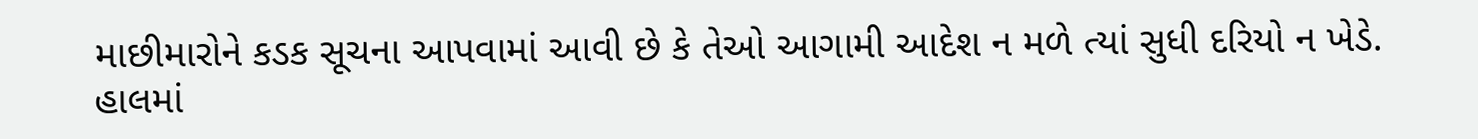માછીમારોને કડક સૂચના આપવામાં આવી છે કે તેઓ આગામી આદેશ ન મળે ત્યાં સુધી દરિયો ન ખેડે.
હાલમાં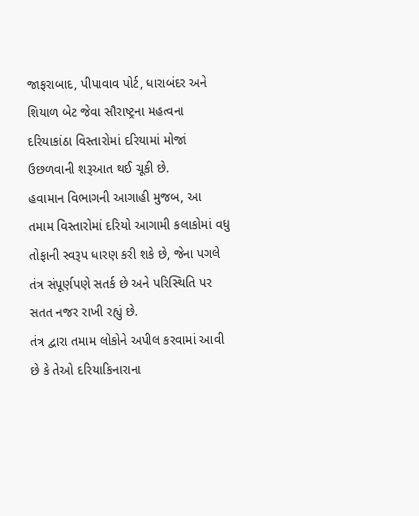જાફરાબાદ, પીપાવાવ પોર્ટ, ધારાબંદર અને શિયાળ બેટ જેવા સૌરાષ્ટ્રના મહત્વના દરિયાકાંઠા વિસ્તારોમાં દરિયામાં મોજાં ઉછળવાની શરૂઆત થઈ ચૂકી છે.
હવામાન વિભાગની આગાહી મુજબ, આ તમામ વિસ્તારોમાં દરિયો આગામી કલાકોમાં વધુ તોફાની સ્વરૂપ ધારણ કરી શકે છે, જેના પગલે તંત્ર સંપૂર્ણપણે સતર્ક છે અને પરિસ્થિતિ પર સતત નજર રાખી રહ્યું છે.
તંત્ર દ્વારા તમામ લોકોને અપીલ કરવામાં આવી છે કે તેઓ દરિયાકિનારાના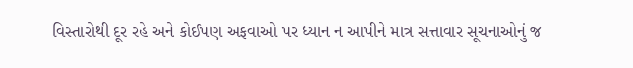વિસ્તારોથી દૂર રહે અને કોઈપણ અફવાઓ પર ધ્યાન ન આપીને માત્ર સત્તાવાર સૂચનાઓનું જ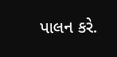પાલન કરે.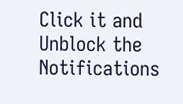Click it and Unblock the Notifications